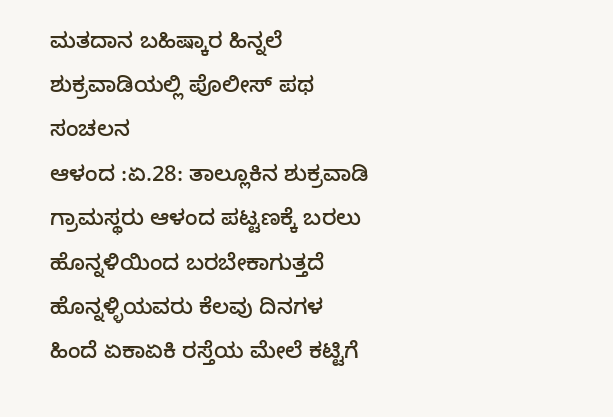ಮತದಾನ ಬಹಿಷ್ಕಾರ ಹಿನ್ನಲೆ ಶುಕ್ರವಾಡಿಯಲ್ಲಿ ಪೊಲೀಸ್ ಪಥ ಸಂಚಲನ
ಆಳಂದ :ಏ.28: ತಾಲ್ಲೂಕಿನ ಶುಕ್ರವಾಡಿ ಗ್ರಾಮಸ್ಥರು ಆಳಂದ ಪಟ್ಟಣಕ್ಕೆ ಬರಲು ಹೊನ್ನಳಿಯಿಂದ ಬರಬೇಕಾಗುತ್ತದೆ ಹೊನ್ನಳ್ಳಿಯವರು ಕೆಲವು ದಿನಗಳ ಹಿಂದೆ ಏಕಾಏಕಿ ರಸ್ತೆಯ ಮೇಲೆ ಕಟ್ಟಿಗೆ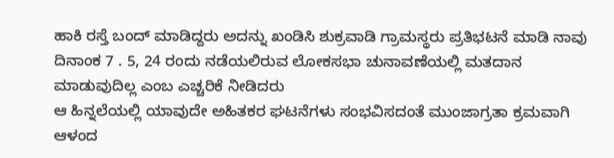ಹಾಕಿ ರಸ್ತೆ ಬಂದ್ ಮಾಡಿದ್ದರು ಅದನ್ನು ಖಂಡಿಸಿ ಶುಕ್ರವಾಡಿ ಗ್ರಾಮಸ್ಥರು ಪ್ರತಿಭಟನೆ ಮಾಡಿ ನಾವು ದಿನಾಂಕ 7 . 5, 24 ರಂದು ನಡೆಯಲಿರುವ ಲೋಕಸಭಾ ಚುನಾವಣೆಯಲ್ಲಿ ಮತದಾನ ಮಾಡುವುದಿಲ್ಲ ಎಂಬ ಎಚ್ಚರಿಕೆ ನೀಡಿದರು
ಆ ಹಿನ್ನಲೆಯಲ್ಲಿ ಯಾವುದೇ ಅಹಿತಕರ ಘಟನೆಗಳು ಸಂಭವಿಸದಂತೆ ಮುಂಜಾಗ್ರತಾ ಕ್ರಮವಾಗಿ ಆಳಂದ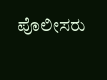ಪೊಲೀಸರು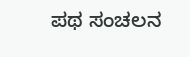ಪಥ ಸಂಚಲನ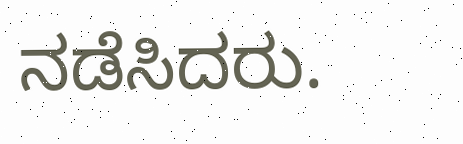ನಡೆಸಿದರು.